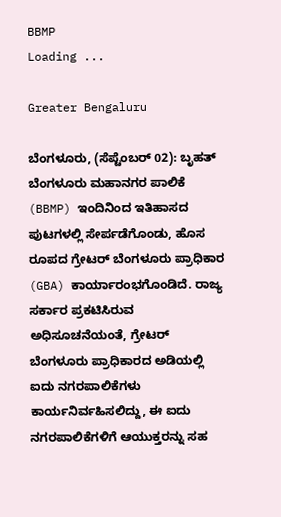BBMP
Loading ...

Greater Bengaluru

ಬೆಂಗಳೂರು, (ಸೆಪ್ಟೆಂಬರ್ 02): ಬೃಹತ್ ಬೆಂಗಳೂರು ಮಹಾನಗರ ಪಾಲಿಕೆ (BBMP) ಇಂದಿನಿಂದ ಇತಿಹಾಸದ ಪುಟಗಳಲ್ಲಿ ಸೇರ್ಪಡೆಗೊಂಡು, ಹೊಸ ರೂಪದ ಗ್ರೇಟರ್ ಬೆಂಗಳೂರು ಪ್ರಾಧಿಕಾರ (GBA) ಕಾರ್ಯಾರಂಭಗೊಂಡಿದೆ. ರಾಜ್ಯ ಸರ್ಕಾರ ಪ್ರಕಟಿಸಿರುವ ಅಧಿಸೂಚನೆಯಂತೆ, ಗ್ರೇಟರ್ ಬೆಂಗಳೂರು ಪ್ರಾಧಿಕಾರದ ಅಡಿಯಲ್ಲಿ ಐದು ನಗರಪಾಲಿಕೆಗಳು ಕಾರ್ಯನಿರ್ವಹಿಸಲಿದ್ದು, ಈ ಐದು ನಗರಪಾಲಿಕೆಗಳಿಗೆ ಆಯುಕ್ತರನ್ನು ಸಹ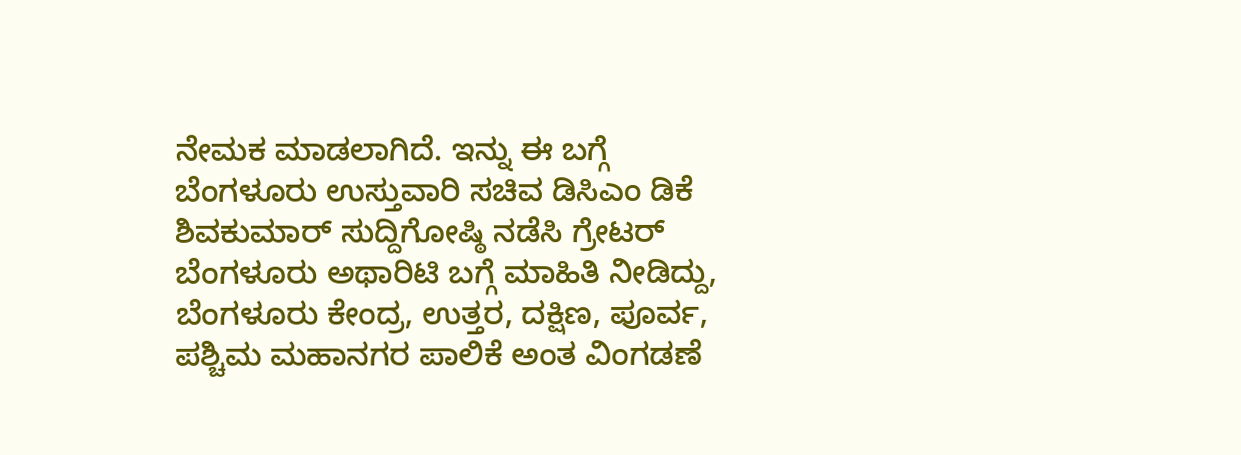ನೇಮಕ ಮಾಡಲಾಗಿದೆ. ಇನ್ನು ಈ ಬಗ್ಗೆ ಬೆಂಗಳೂರು ಉಸ್ತುವಾರಿ ಸಚಿವ ಡಿಸಿಎಂ ಡಿಕೆ ಶಿವಕುಮಾರ್ ಸುದ್ದಿಗೋಷ್ಠಿ ನಡೆಸಿ ಗ್ರೇಟರ್ ಬೆಂಗಳೂರು ಅಥಾರಿಟಿ ಬಗ್ಗೆ ಮಾಹಿತಿ ನೀಡಿದ್ದು, ಬೆಂಗಳೂರು ಕೇಂದ್ರ, ಉತ್ತರ, ದಕ್ಷಿಣ, ಪೂರ್ವ, ಪಶ್ಚಿಮ ಮಹಾನಗರ ಪಾಲಿಕೆ ಅಂತ ವಿಂಗಡಣೆ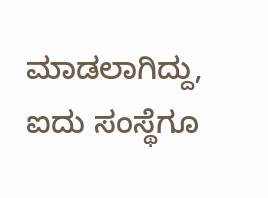ಮಾಡಲಾಗಿದ್ದು, ಐದು ಸಂಸ್ಥೆಗೂ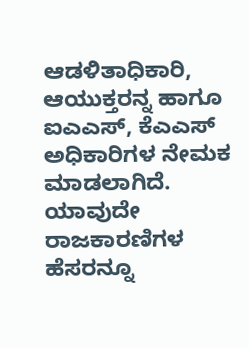ಆಡಳಿತಾಧಿಕಾರಿ, ಆಯುಕ್ತರನ್ನ ಹಾಗೂ ಐಎಎಸ್, ಕೆಎಎಸ್ ಅಧಿಕಾರಿಗಳ ನೇಮಕ ಮಾಡಲಾಗಿದೆ. ಯಾವುದೇ ರಾಜಕಾರಣಿಗಳ ಹೆಸರನ್ನೂ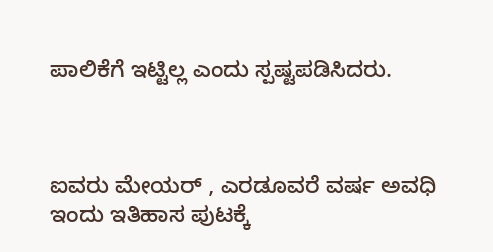ಪಾಲಿಕೆಗೆ ಇಟ್ಟಿಲ್ಲ ಎಂದು ಸ್ಪಷ್ಟಪಡಿಸಿದರು.



ಐವರು ಮೇಯರ್ , ಎರಡೂವರೆ ವರ್ಷ ಅವಧಿ
ಇಂದು ಇತಿಹಾಸ ಪುಟಕ್ಕೆ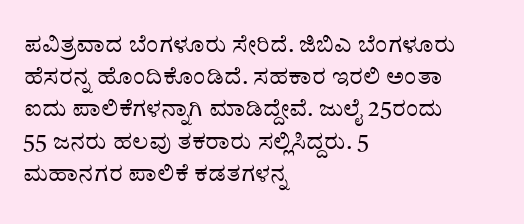ಪವಿತ್ರವಾದ ಬೆಂಗಳೂರು ಸೇರಿದೆ. ಜಿಬಿಎ ಬೆಂಗಳೂರು ಹೆಸರನ್ನ ಹೊಂದಿಕೊಂಡಿದೆ. ಸಹಕಾರ ಇರಲಿ ಅಂತಾ ಐದು ಪಾಲಿಕೆಗಳನ್ನಾಗಿ ಮಾಡಿದ್ದೇವೆ. ಜುಲೈ 25ರಂದು 55 ಜನರು ಹಲವು ತಕರಾರು ಸಲ್ಲಿಸಿದ್ದರು. 5 ಮಹಾನಗರ ಪಾಲಿಕೆ ಕಡತಗಳನ್ನ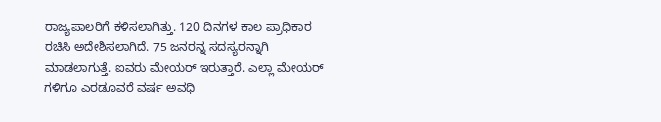ರಾಜ್ಯಪಾಲರಿಗೆ ಕಳಿಸಲಾಗಿತ್ತು. 120 ದಿನಗಳ ಕಾಲ ಪ್ರಾಧಿಕಾರ ರಚಿಸಿ ಅದೇಶಿಸಲಾಗಿದೆ. 75 ಜನರನ್ನ ಸದಸ್ಯರನ್ನಾಗಿ ಮಾಡಲಾಗುತ್ತೆ. ಐವರು ಮೇಯರ್ ಇರುತ್ತಾರೆ. ಎಲ್ಲಾ ಮೇಯರ್ ಗಳಿಗೂ ಎರಡೂವರೆ ವರ್ಷ ಅವಧಿ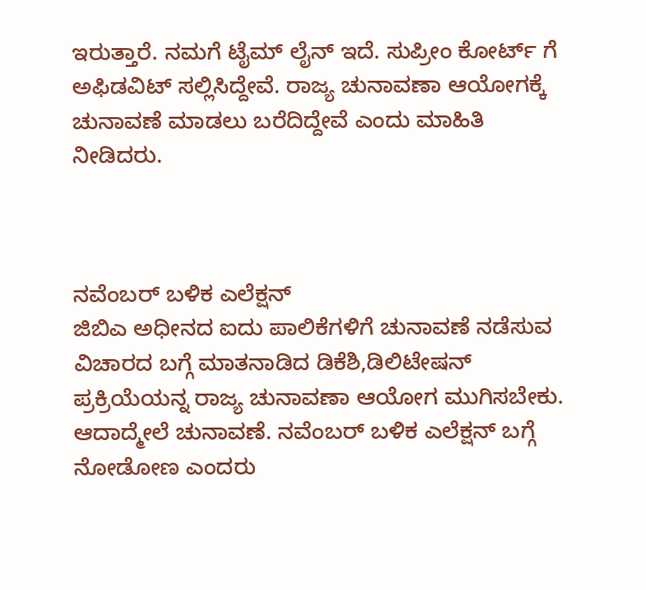ಇರುತ್ತಾರೆ. ನಮಗೆ ಟೈಮ್ ಲೈನ್ ಇದೆ. ಸುಪ್ರೀಂ ಕೋರ್ಟ್ ಗೆ ಅಫಿಡವಿಟ್ ಸಲ್ಲಿಸಿದ್ದೇವೆ. ರಾಜ್ಯ ಚುನಾವಣಾ ಆಯೋಗಕ್ಕೆ ಚುನಾವಣೆ ಮಾಡಲು‌ ಬರೆದಿದ್ದೇವೆ ಎಂದು ಮಾಹಿತಿ ನೀಡಿದರು.



ನವೆಂಬರ್ ಬಳಿಕ ಎಲೆಕ್ಷನ್
ಜಿಬಿಎ ಅಧೀನದ ಐದು ಪಾಲಿಕೆಗಳಿಗೆ ಚುನಾವಣೆ ನಡೆಸುವ ವಿಚಾರದ ಬಗ್ಗೆ ಮಾತನಾಡಿದ ಡಿಕೆಶಿ,ಡಿಲಿಟೇಷನ್ ಪ್ರಕ್ರಿಯೆಯನ್ನ ರಾಜ್ಯ ಚುನಾವಣಾ ಆಯೋಗ ಮುಗಿಸಬೇಕು. ಆದಾದ್ಮೇಲೆ ಚುನಾವಣೆ. ನವೆಂಬರ್ ಬಳಿಕ ಎಲೆಕ್ಷನ್‌ ಬಗ್ಗೆ ನೋಡೋಣ ಎಂದರು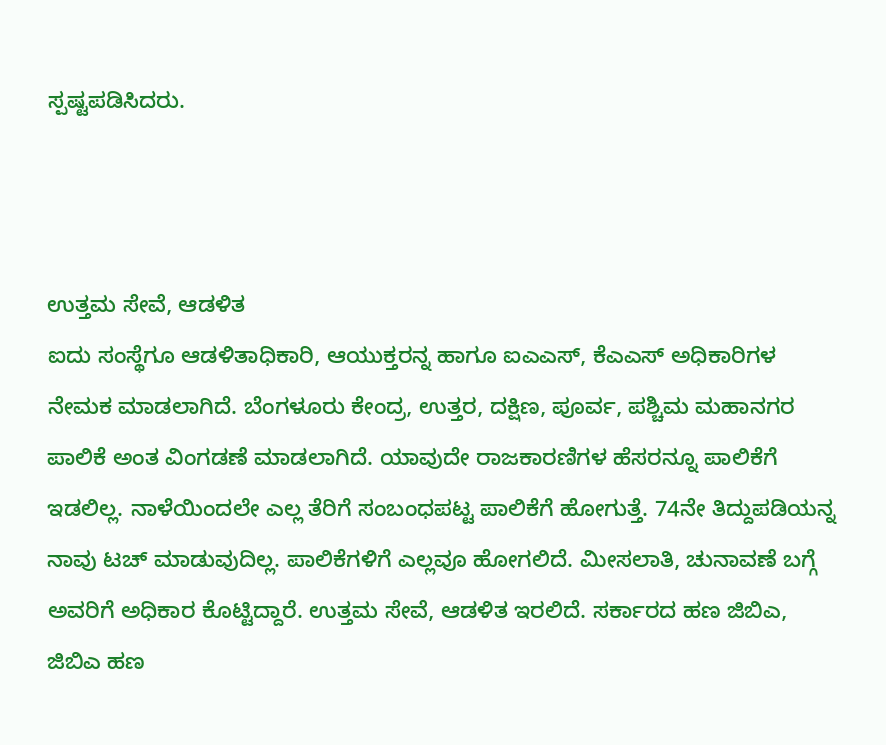ಸ್ಪಷ್ಟಪಡಿಸಿದರು.



ಉತ್ತಮ ಸೇವೆ, ಆಡಳಿತ
ಐದು ಸಂಸ್ಥೆಗೂ ಆಡಳಿತಾಧಿಕಾರಿ, ಆಯುಕ್ತರನ್ನ ಹಾಗೂ ಐಎಎಸ್, ಕೆಎಎಸ್ ಅಧಿಕಾರಿಗಳ ನೇಮಕ ಮಾಡಲಾಗಿದೆ. ಬೆಂಗಳೂರು ಕೇಂದ್ರ, ಉತ್ತರ, ದಕ್ಷಿಣ, ಪೂರ್ವ, ಪಶ್ಚಿಮ ಮಹಾನಗರ ಪಾಲಿಕೆ ಅಂತ ವಿಂಗಡಣೆ ಮಾಡಲಾಗಿದೆ. ಯಾವುದೇ ರಾಜಕಾರಣಿಗಳ ಹೆಸರನ್ನೂ ಪಾಲಿಕೆಗೆ ಇಡಲಿಲ್ಲ. ನಾಳೆಯಿಂದಲೇ ಎಲ್ಲ‌ ತೆರಿಗೆ ಸಂಬಂಧಪಟ್ಟ ಪಾಲಿಕೆಗೆ ಹೋಗುತ್ತೆ. 74ನೇ ತಿದ್ದುಪಡಿಯನ್ನ ನಾವು ಟಚ್ ಮಾಡುವುದಿಲ್ಲ. ಪಾಲಿಕೆಗಳಿಗೆ ಎಲ್ಲವೂ ಹೋಗಲಿದೆ. ಮೀಸಲಾತಿ, ಚುನಾವಣೆ ಬಗ್ಗೆ ಅವರಿಗೆ ಅಧಿಕಾರ ಕೊಟ್ಟಿದ್ದಾರೆ. ಉತ್ತಮ ಸೇವೆ, ಆಡಳಿತ ಇರಲಿದೆ. ಸರ್ಕಾರದ ಹಣ ಜಿಬಿಎ, ಜಿಬಿಎ ಹಣ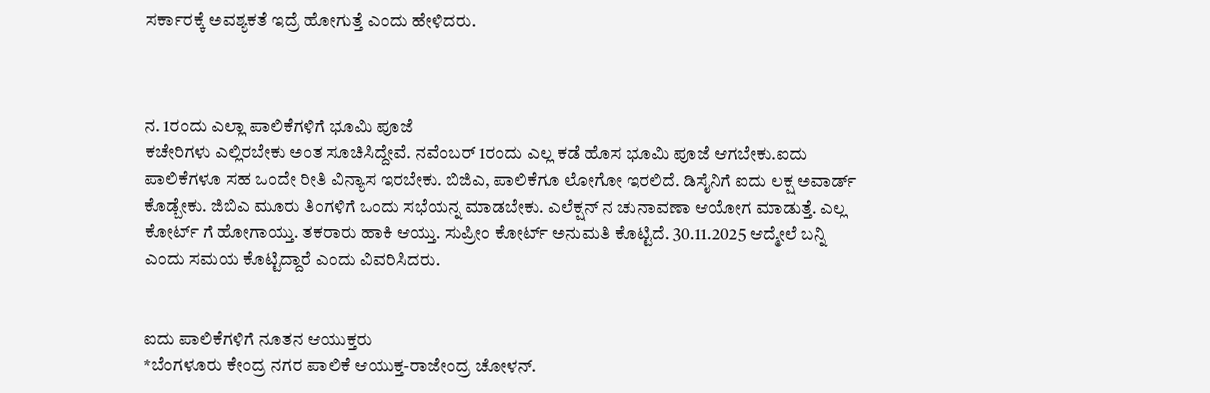ಸರ್ಕಾರಕ್ಕೆ ಅವಶ್ಯಕತೆ ಇದ್ರೆ ಹೋಗುತ್ತೆ ಎಂದು ಹೇಳಿದರು.



ನ. 1ರಂದು ಎಲ್ಲಾ ಪಾಲಿಕೆಗಳಿಗೆ ಭೂಮಿ ಪೂಜೆ
ಕಚೇರಿಗಳು ಎಲ್ಲಿರಬೇಕು ಅಂತ ಸೂಚಿಸಿದ್ದೇವೆ. ನವೆಂಬರ್ 1ರಂದು ಎಲ್ಲ ಕಡೆ ಹೊಸ ಭೂಮಿ ಪೂಜೆ ಆಗಬೇಕು.ಐದು ಪಾಲಿಕೆಗಳೂ ಸಹ ಒಂದೇ ರೀತಿ ವಿನ್ಯಾಸ ಇರಬೇಕು. ಬಿಜಿಎ, ಪಾಲಿಕೆಗೂ ಲೋಗೋ ಇರಲಿದೆ. ಡಿಸೈನಿಗೆ ಐದು ಲಕ್ಷ ಅವಾರ್ಡ್ ಕೊಡ್ಬೇಕು. ಜಿಬಿಎ ಮೂರು ತಿಂಗಳಿಗೆ ಒಂದು ಸಭೆಯನ್ನ ಮಾಡಬೇಕು. ಎಲೆಕ್ಷನ್ ನ ಚುನಾವಣಾ ಆಯೋಗ ಮಾಡುತ್ತೆ. ಎಲ್ಲ ಕೋರ್ಟ್ ಗೆ ಹೋಗಾಯ್ತು. ತಕರಾರು ಹಾಕಿ ಆಯ್ತು. ಸುಪ್ರೀಂ ಕೋರ್ಟ್ ಅನುಮತಿ‌ ಕೊಟ್ಟಿದೆ. 30.11.2025 ಆದ್ಮೇಲೆ ಬನ್ನಿ ಎಂದು ಸಮಯ ಕೊಟ್ಟಿದ್ದಾರೆ ಎಂದು ವಿವರಿಸಿದರು.


ಐದು ಪಾಲಿಕೆಗಳಿಗೆ ನೂತನ ಆಯುಕ್ತರು
*ಬೆಂಗಳೂರು ಕೇಂದ್ರ ನಗರ ಪಾಲಿಕೆ ಆಯುಕ್ತ-ರಾಜೇಂದ್ರ ಚೋಳನ್.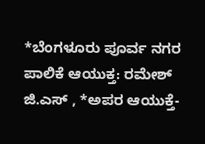*ಬೆಂಗಳೂರು ಪೂರ್ವ ನಗರ ಪಾಲಿಕೆ ಆಯುಕ್ತ: ರಮೇಶ್ ಜಿ.ಎಸ್ , *ಅಪರ ಆಯುಕ್ತೆ-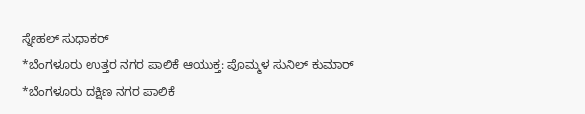ಸ್ನೇಹಲ್ ಸುಧಾಕರ್
*ಬೆಂಗಳೂರು ಉತ್ತರ ನಗರ ಪಾಲಿಕೆ ಆಯುಕ್ತ: ಪೊಮ್ಮಳ ಸುನಿಲ್ ಕುಮಾರ್
*ಬೆಂಗಳೂರು ದಕ್ಷಿಣ ನಗರ ಪಾಲಿಕೆ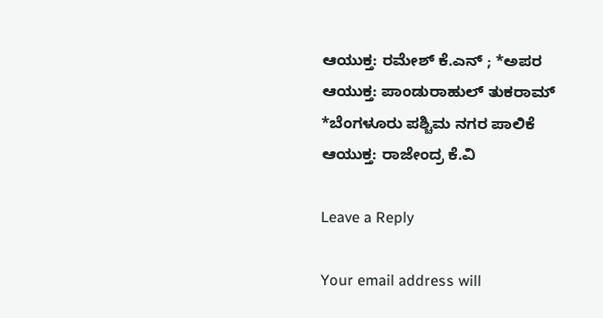ಆಯುಕ್ತ: ರಮೇಶ್ ಕೆ.ಎನ್ ; *ಅಪರ ಆಯುಕ್ತ: ಪಾಂಡುರಾಹುಲ್ ತುಕರಾಮ್
*ಬೆಂಗಳೂರು ಪಶ್ಚಿಮ ನಗರ ಪಾಲಿಕೆ ಆಯುಕ್ತ: ರಾಜೇಂದ್ರ ಕೆ.ವಿ

Leave a Reply

Your email address will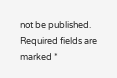not be published. Required fields are marked *